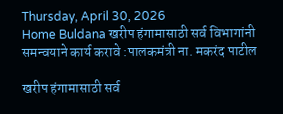Thursday, April 30, 2026
Home Buldana खरीप हंगामासाठी सर्व विभागांनी समन्वयाने कार्य करावे :पालकमंत्री ना. मकरंद पाटील

खरीप हंगामासाठी सर्व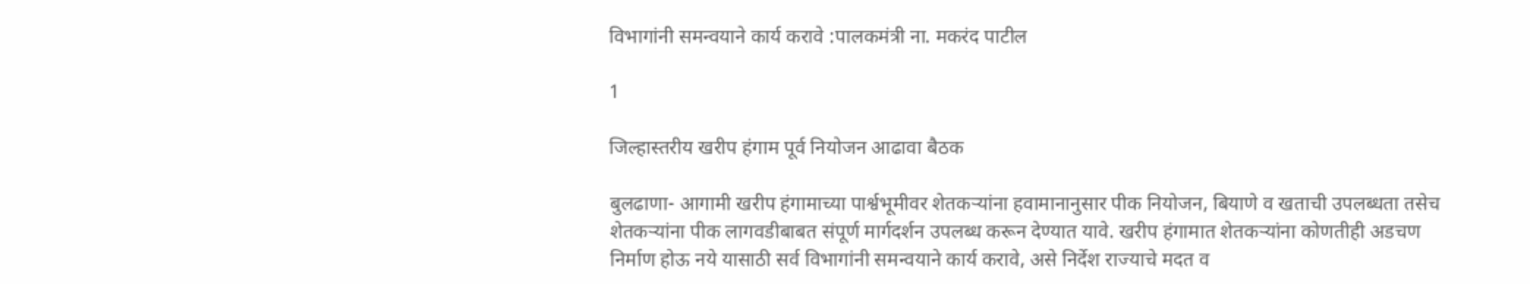विभागांनी समन्वयाने कार्य करावे :पालकमंत्री ना. मकरंद पाटील

1

जिल्हास्तरीय खरीप हंगाम पूर्व नियोजन आढावा बैठक

बुलढाणा- आगामी खरीप हंगामाच्या पार्श्वभूमीवर शेतकऱ्यांना हवामानानुसार पीक नियोजन, बियाणे व खताची उपलब्धता तसेच शेतकऱ्यांना पीक लागवडीबाबत संपूर्ण मार्गदर्शन उपलब्ध करून देण्यात यावे. खरीप हंगामात शेतकऱ्यांना कोणतीही अडचण निर्माण होऊ नये यासाठी सर्व विभागांनी समन्वयाने कार्य करावे, असे निर्देश राज्याचे मदत व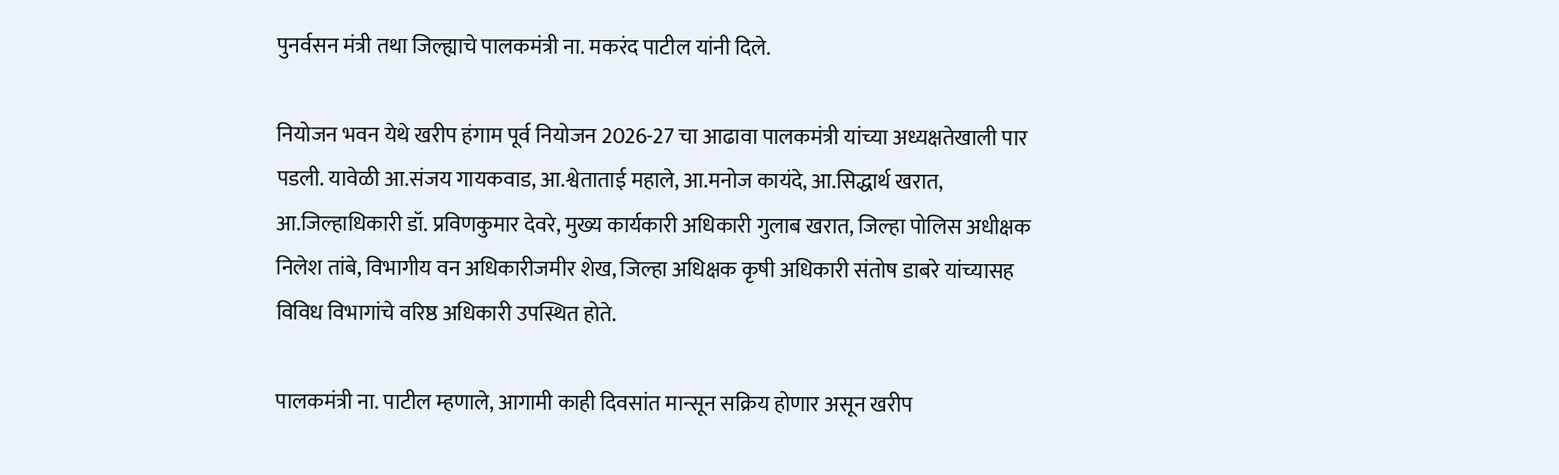पुनर्वसन मंत्री तथा जिल्ह्याचे पालकमंत्री ना. मकरंद पाटील यांनी दिले.

नियोजन भवन येथे खरीप हंगाम पूर्व नियोजन 2026-27 चा आढावा पालकमंत्री यांच्या अध्यक्षतेखाली पार पडली. यावेळी आ.संजय गायकवाड, आ.श्वेताताई महाले, आ.मनोज कायंदे, आ.सिद्धार्थ खरात, आ.जिल्हाधिकारी डॉ. प्रविणकुमार देवरे, मुख्य कार्यकारी अधिकारी गुलाब खरात, जिल्हा पोलिस अधीक्षक निलेश तांबे, विभागीय वन अधिकारीजमीर शेख, जिल्हा अधिक्षक कृषी अधिकारी संतोष डाबरे यांच्यासह विविध विभागांचे वरिष्ठ अधिकारी उपस्थित होते.

पालकमंत्री ना. पाटील म्हणाले, आगामी काही दिवसांत मान्सून सक्रिय होणार असून खरीप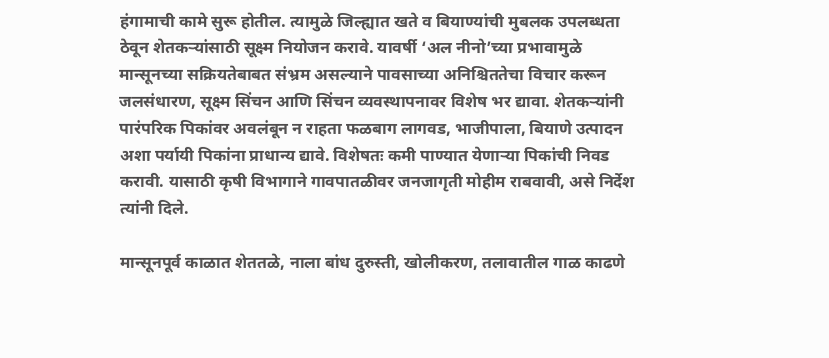हंगामाची कामे सुरू होतील. त्यामुळे जिल्ह्यात खते व बियाण्यांची मुबलक उपलब्धता ठेवून शेतकऱ्यांसाठी सूक्ष्म नियोजन करावे. यावर्षी ‘अल नीनो’च्या प्रभावामुळे मान्सूनच्या सक्रियतेबाबत संभ्रम असल्याने पावसाच्या अनिश्चिततेचा विचार करून जलसंधारण, सूक्ष्म सिंचन आणि सिंचन व्यवस्थापनावर विशेष भर द्यावा. शेतकऱ्यांनी पारंपरिक पिकांवर अवलंबून न राहता फळबाग लागवड, भाजीपाला, बियाणे उत्पादन अशा पर्यायी पिकांना प्राधान्य द्यावे. विशेषतः कमी पाण्यात येणाऱ्या पिकांची निवड करावी. यासाठी कृषी विभागाने गावपातळीवर जनजागृती मोहीम राबवावी, असे निर्देश त्यांनी दिले.

मान्सूनपूर्व काळात शेततळे, नाला बांध दुरुस्ती, खोलीकरण, तलावातील गाळ काढणे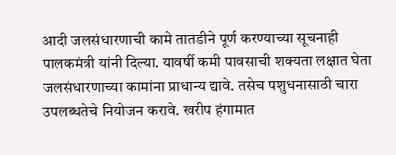आदी जलसंधारणाची कामे तातडीने पूर्ण करण्याच्या सूचनाही पालकमंत्री यांनी दिल्या. यावर्षी कमी पावसाची शक्यता लक्षात घेता जलसंधारणाच्या कामांना प्राधान्य द्यावे. तसेच पशुधनासाठी चारा उपलब्धतेचे नियोजन करावे. खरीप हंगामात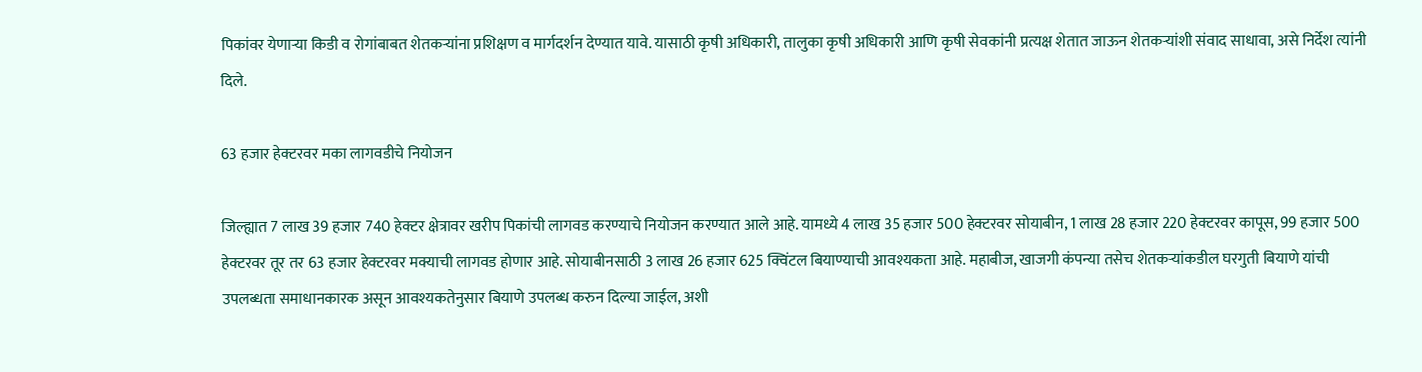पिकांवर येणाऱ्या किडी व रोगांबाबत शेतकऱ्यांना प्रशिक्षण व मार्गदर्शन देण्यात यावे. यासाठी कृषी अधिकारी, तालुका कृषी अधिकारी आणि कृषी सेवकांनी प्रत्यक्ष शेतात जाऊन शेतकऱ्यांशी संवाद साधावा, असे निर्देश त्यांनी दिले.

63 हजार हेक्टरवर मका लागवडीचे नियोजन

जिल्ह्यात 7 लाख 39 हजार 740 हेक्टर क्षेत्रावर खरीप पिकांची लागवड करण्याचे नियोजन करण्यात आले आहे. यामध्ये 4 लाख 35 हजार 500 हेक्टरवर सोयाबीन, 1 लाख 28 हजार 220 हेक्टरवर कापूस, 99 हजार 500 हेक्टरवर तूर तर 63 हजार हेक्टरवर मक्याची लागवड होणार आहे. सोयाबीनसाठी 3 लाख 26 हजार 625 क्विंटल बियाण्याची आवश्यकता आहे. महाबीज, खाजगी कंपन्या तसेच शेतकऱ्यांकडील घरगुती बियाणे यांची उपलब्धता समाधानकारक असून आवश्यकतेनुसार बियाणे उपलब्ध करुन दिल्या जाईल, अशी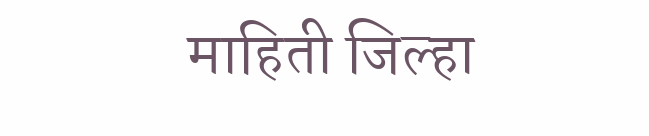माहिती जिल्हा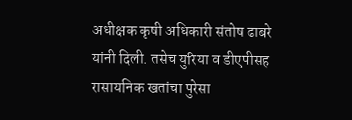अधीक्षक कृषी अधिकारी संतोष ढाबरे यांनी दिली. तसेच युरिया व डीएपीसह रासायनिक खतांचा पुरेसा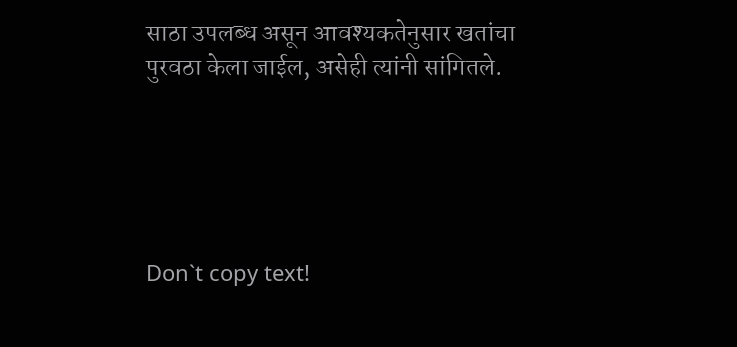साठा उपलब्ध असून आवश्यकतेनुसार खतांचा पुरवठा केला जाईल, असेही त्यांनी सांगितले.





Don`t copy text!